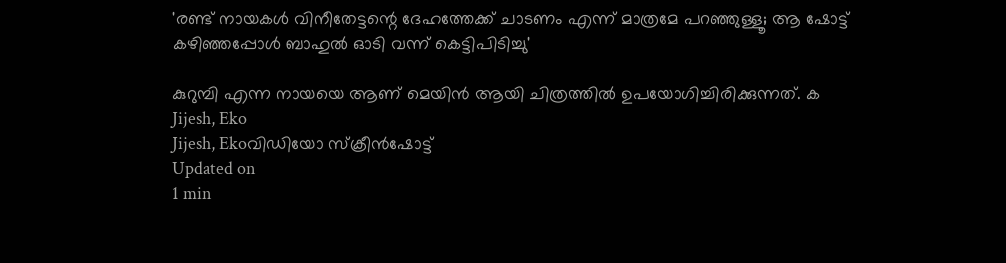'രണ്ട് നായകൾ വിനീതേട്ടന്റെ ദേഹത്തേക്ക് ചാടണം എന്ന് മാത്രമേ പറഞ്ഞുള്ളൂ; ആ ഷോട്ട് കഴിഞ്ഞപ്പോൾ ബാഹുൽ ഓടി വന്ന് കെട്ടിപിടിച്ചു'

കുറുമ്പി എന്ന നായയെ ആണ് മെയിൻ ആയി ചിത്രത്തിൽ ഉപയോഗിച്ചിരിക്കുന്നത്. ക
Jijesh, Eko
Jijesh, Ekoവിഡിയോ സ്ക്രീൻഷോട്ട്
Updated on
1 min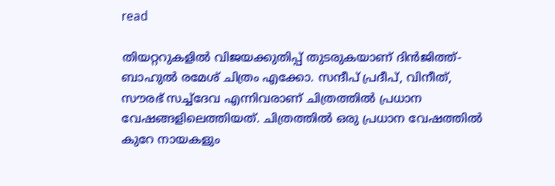read

തിയറ്ററുകളിൽ വിജയക്കുതിപ്പ് തുടരുകയാണ് ദിൻജിത്ത്- ബാഹുൽ രമേശ് ചിത്രം എക്കോ. സന്ദീപ് പ്രദീപ്, വിനീത്, സൗരഭ് സച്ച്ദേവ എന്നിവരാണ് ചിത്രത്തിൽ പ്രധാന വേഷങ്ങളിലെത്തിയത്. ചിത്രത്തിൽ ഒരു പ്രധാന വേഷത്തിൽ കുറേ നായകളും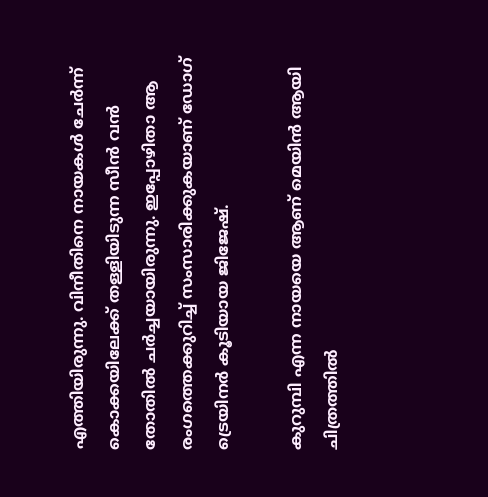എത്തിയിരുന്നു. വിനീതിനെ നായകൾ ചേർന്ന് കൊക്കയിലേക്ക് തള്ളിയിടുന്ന സീൻ വൻ തോതിൽ ചർച്ചയായിരുന്നു. ഇപ്പോഴിതാ ആ രംഗത്തെക്കുറിച്ച് സംസാരിക്കുകയാണ് ഡോഗ് ട്രെയിനർ കൂടിയായ ജിജേഷ്.

കുറുമ്പി എന്ന നായയെ ആണ് മെയിൻ ആയി ചിത്രത്തിൽ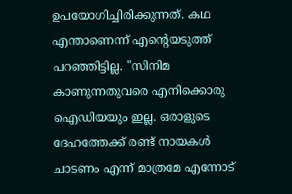ഉപയോഗിച്ചിരിക്കുന്നത്. കഥ എന്താണെന്ന് എന്റെയടുത്ത് പറഞ്ഞിട്ടില്ല. "സിനിമ കാണുന്നതുവരെ എനിക്കൊരു ഐഡിയയും ഇല്ല. ഒരാളുടെ ദേഹത്തേക്ക് രണ്ട് നായകൾ ചാടണം എന്ന് മാത്രമേ എന്നോട്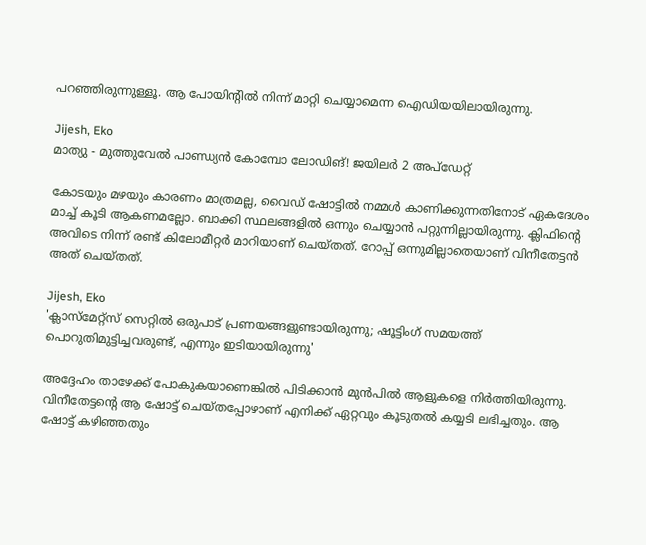പറഞ്ഞിരുന്നുള്ളൂ. ആ പോയിന്റിൽ നിന്ന് മാറ്റി ചെയ്യാമെന്ന ഐഡിയയിലായിരുന്നു.

Jijesh, Eko
മാത്യു - മുത്തുവേൽ പാണ്ഡ്യൻ കോമ്പോ ലോഡിങ്! ജയിലർ 2 അപ്ഡേറ്റ്

കോടയും മഴയും കാരണം മാത്രമല്ല, വൈഡ് ഷോട്ടിൽ നമ്മൾ കാണിക്കുന്നതിനോട് ഏകദേശം മാച്ച് കൂടി ആകണമല്ലോ. ബാക്കി സ്ഥലങ്ങളിൽ ഒന്നും ചെയ്യാൻ പറ്റുന്നില്ലായിരുന്നു. ക്ലിഫിന്റെ അവിടെ നിന്ന് രണ്ട് കിലോമീറ്റർ മാറിയാണ് ചെയ്തത്. റോപ്പ് ഒന്നുമില്ലാതെയാണ് വിനീതേട്ടൻ അത് ചെയ്തത്.

Jijesh, Eko
'ക്ലാസ്‌മേറ്റ്‌സ് സെറ്റില്‍ ഒരുപാട് പ്രണയങ്ങളുണ്ടായിരുന്നു; ഷൂട്ടിംഗ് സമയത്ത് പൊറുതിമുട്ടിച്ചവരുണ്ട്, എന്നും ഇടിയായിരുന്നു'

അദ്ദേഹം താഴേക്ക് പോകുകയാണെങ്കിൽ പിടിക്കാൻ മുൻപിൽ ആളുകളെ നിർത്തിയിരുന്നു. വിനീതേട്ടന്റെ ആ ഷോട്ട് ചെയ്തപ്പോഴാണ് എനിക്ക് ഏറ്റവും കൂടുതൽ കയ്യടി ലഭിച്ചതും. ആ ഷോട്ട് കഴിഞ്ഞതും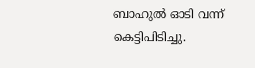ബാഹുൽ ഓടി വന്ന് കെട്ടിപിടിച്ചു.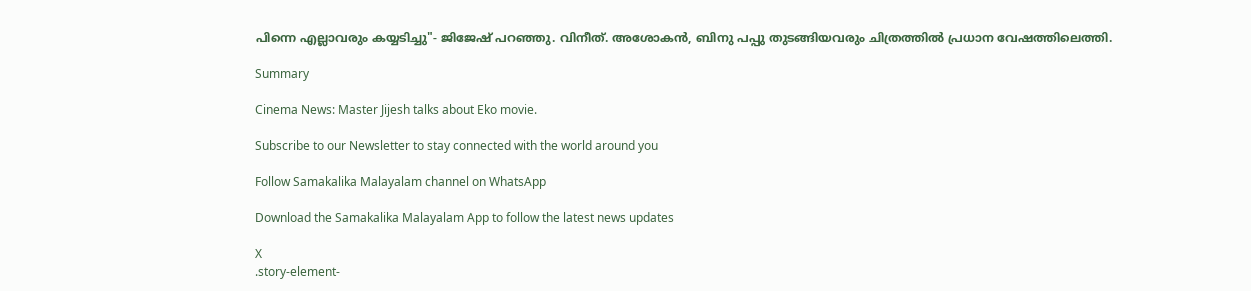പിന്നെ എല്ലാവരും കയ്യടിച്ചു"- ജിജേഷ് പറഞ്ഞു. വിനീത്. അശോകൻ, ബിനു പപ്പു തുടങ്ങിയവരും ചിത്രത്തിൽ പ്രധാന വേഷത്തിലെത്തി.

Summary

Cinema News: Master Jijesh talks about Eko movie.

Subscribe to our Newsletter to stay connected with the world around you

Follow Samakalika Malayalam channel on WhatsApp

Download the Samakalika Malayalam App to follow the latest news updates

X
.story-element-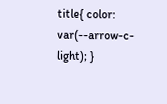title{ color: var(--arrow-c-light); }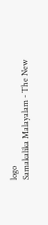logo
Samakalika Malayalam - The New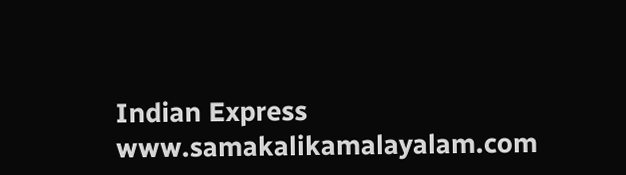Indian Express
www.samakalikamalayalam.com